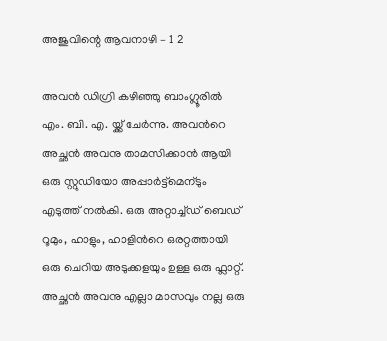അജുവിന്റെ ആവനാഴി – 1 2

അവന്‍ ഡിഗ്രി കഴിഞ്ഞു ബാംഗ്ലൂരില്‍ എം. ബി. എ. യ്ക്ക് ചേര്‍ന്നു. അവന്‍റെ അച്ഛന്‍ അവനു താമസിക്കാന്‍ ആയി ഒരു സ്റ്റുഡിയോ അപ്പാര്‍ട്ട്മെന്ടും എടുത്ത് നല്‍കി. ഒരു അറ്റാച്ച്ഡ് ബെഡ് റൂമും, ഹാളും, ഹാളിന്‍റെ ഒരറ്റത്തായി ഒരു ചെറിയ അടുക്കളയും ഉള്ള ഒരു ഫ്ലാറ്റ്. അച്ഛന്‍ അവനു എല്ലാ മാസവും നല്ല ഒരു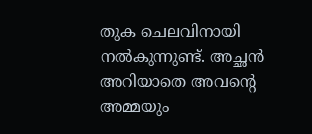തുക ചെലവിനായി നല്‍കുന്നുണ്ട്. അച്ഛന്‍ അറിയാതെ അവന്‍റെ അമ്മയും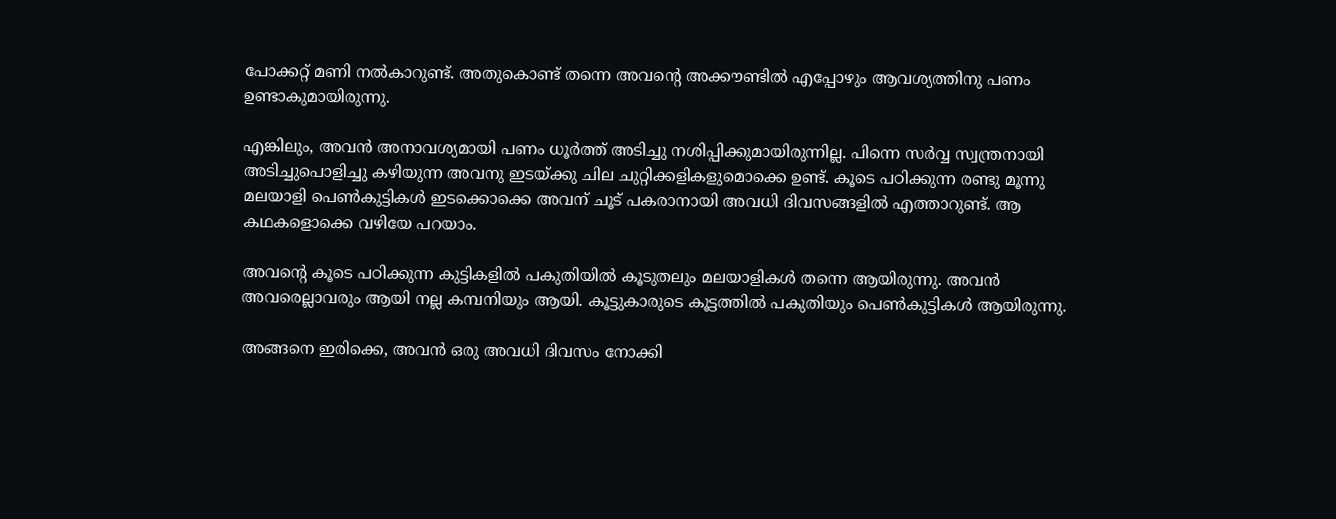പോക്കറ്റ് മണി നല്‍കാറുണ്ട്. അതുകൊണ്ട് തന്നെ അവന്‍റെ അക്കൗണ്ടില്‍ എപ്പോഴും ആവശ്യത്തിനു പണം ഉണ്ടാകുമായിരുന്നു.

എങ്കിലും, അവന്‍ അനാവശ്യമായി പണം ധൂര്‍ത്ത് അടിച്ചു നശിപ്പിക്കുമായിരുന്നില്ല. പിന്നെ സര്‍വ്വ സ്വന്ത്രനായി അടിച്ചുപൊളിച്ചു കഴിയുന്ന അവനു ഇടയ്ക്കു ചില ചുറ്റിക്കളികളുമൊക്കെ ഉണ്ട്. കൂടെ പഠിക്കുന്ന രണ്ടു മൂന്നു മലയാളി പെണ്‍കുട്ടികള്‍ ഇടക്കൊക്കെ അവന് ചൂട് പകരാനായി അവധി ദിവസങ്ങളില്‍ എത്താറുണ്ട്. ആ കഥകളൊക്കെ വഴിയേ പറയാം.

അവന്‍റെ കൂടെ പഠിക്കുന്ന കുട്ടികളില്‍ പകുതിയില്‍ കൂടുതലും മലയാളികള്‍ തന്നെ ആയിരുന്നു. അവന്‍ അവരെല്ലാവരും ആയി നല്ല കമ്പനിയും ആയി. കൂട്ടുകാരുടെ കൂട്ടത്തില്‍ പകുതിയും പെണ്‍കുട്ടികള്‍ ആയിരുന്നു.

അങ്ങനെ ഇരിക്കെ, അവന്‍ ഒരു അവധി ദിവസം നോക്കി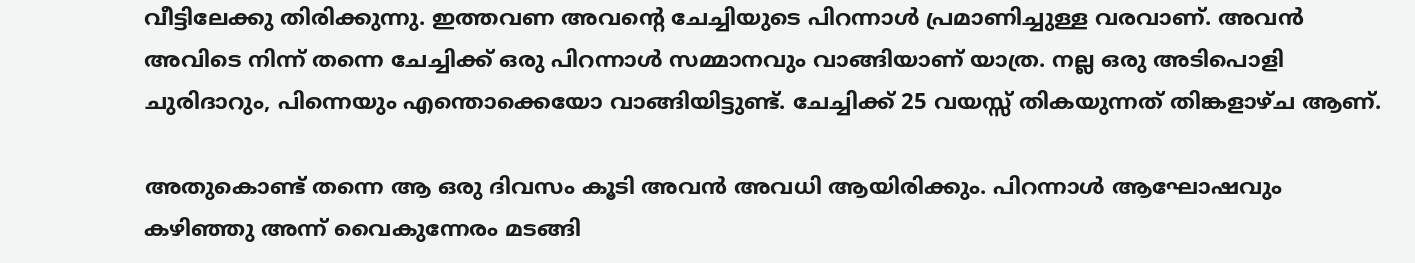വീട്ടിലേക്കു തിരിക്കുന്നു. ഇത്തവണ അവന്‍റെ ചേച്ചിയുടെ പിറന്നാള്‍ പ്രമാണിച്ചുള്ള വരവാണ്. അവന്‍ അവിടെ നിന്ന് തന്നെ ചേച്ചിക്ക് ഒരു പിറന്നാള്‍ സമ്മാനവും വാങ്ങിയാണ് യാത്ര. നല്ല ഒരു അടിപൊളി ചുരിദാറും, പിന്നെയും എന്തൊക്കെയോ വാങ്ങിയിട്ടുണ്ട്. ചേച്ചിക്ക് 25 വയസ്സ് തികയുന്നത് തിങ്കളാഴ്ച ആണ്.

അതുകൊണ്ട് തന്നെ ആ ഒരു ദിവസം കൂടി അവന്‍ അവധി ആയിരിക്കും. പിറന്നാള്‍ ആഘോഷവും കഴിഞ്ഞു അന്ന് വൈകുന്നേരം മടങ്ങി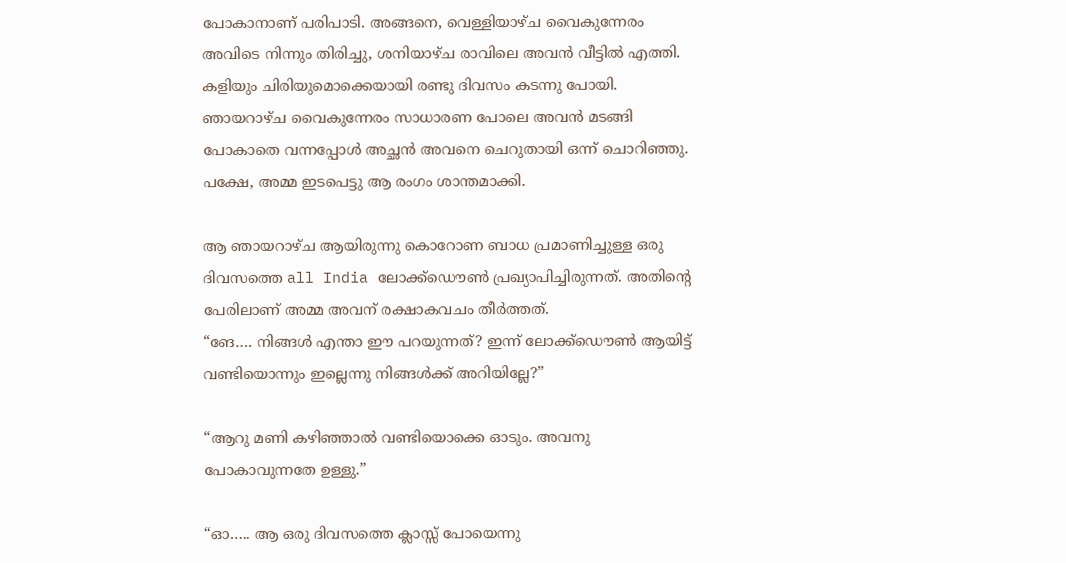പോകാനാണ് പരിപാടി. അങ്ങനെ, വെള്ളിയാഴ്ച വൈകുന്നേരം അവിടെ നിന്നും തിരിച്ചു, ശനിയാഴ്ച രാവിലെ അവന്‍ വീട്ടില്‍ എത്തി. കളിയും ചിരിയുമൊക്കെയായി രണ്ടു ദിവസം കടന്നു പോയി. ഞായറാഴ്ച വൈകുന്നേരം സാധാരണ പോലെ അവന്‍ മടങ്ങി പോകാതെ വന്നപ്പോള്‍ അച്ഛന്‍ അവനെ ചെറുതായി ഒന്ന് ചൊറിഞ്ഞു. പക്ഷേ, അമ്മ ഇടപെട്ടു ആ രംഗം ശാന്തമാക്കി.

ആ ഞായറാഴ്ച ആയിരുന്നു കൊറോണ ബാധ പ്രമാണിച്ചുള്ള ഒരു ദിവസത്തെ all India ലോക്ക്ഡൌണ്‍ പ്രഖ്യാപിച്ചിരുന്നത്. അതിന്‍റെ പേരിലാണ് അമ്മ അവന് രക്ഷാകവചം തീര്‍ത്തത്.
“ങേ…. നിങ്ങള്‍ എന്താ ഈ പറയുന്നത്? ഇന്ന് ലോക്ക്ഡൌണ്‍ ആയിട്ട് വണ്ടിയൊന്നും ഇല്ലെന്നു നിങ്ങള്‍ക്ക് അറിയില്ലേ?”

“ആറു മണി കഴിഞ്ഞാല്‍ വണ്ടിയൊക്കെ ഓടും. അവനു പോകാവുന്നതേ ഉള്ളു.”

“ഓ….. ആ ഒരു ദിവസത്തെ ക്ലാസ്സ് പോയെന്നു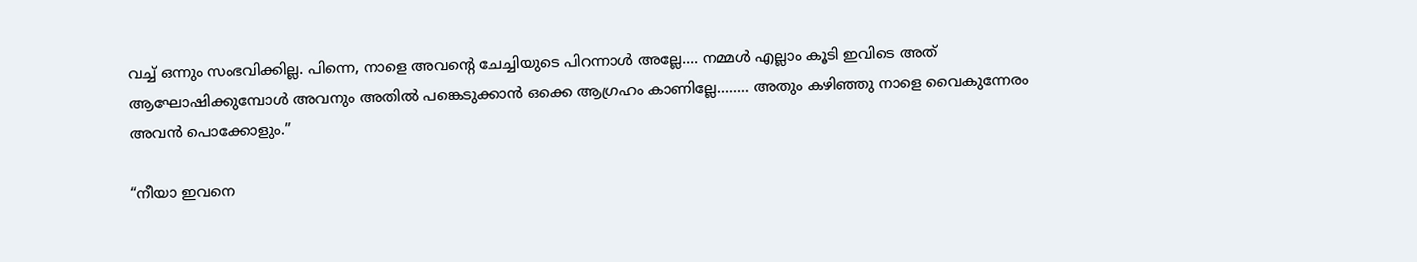വച്ച് ഒന്നും സംഭവിക്കില്ല. പിന്നെ, നാളെ അവന്‍റെ ചേച്ചിയുടെ പിറന്നാള്‍ അല്ലേ…. നമ്മള്‍ എല്ലാം കൂടി ഇവിടെ അത് ആഘോഷിക്കുമ്പോള്‍ അവനും അതില്‍ പങ്കെടുക്കാന്‍ ഒക്കെ ആഗ്രഹം കാണില്ലേ…….. അതും കഴിഞ്ഞു നാളെ വൈകുന്നേരം അവന്‍ പൊക്കോളും.”

“നീയാ ഇവനെ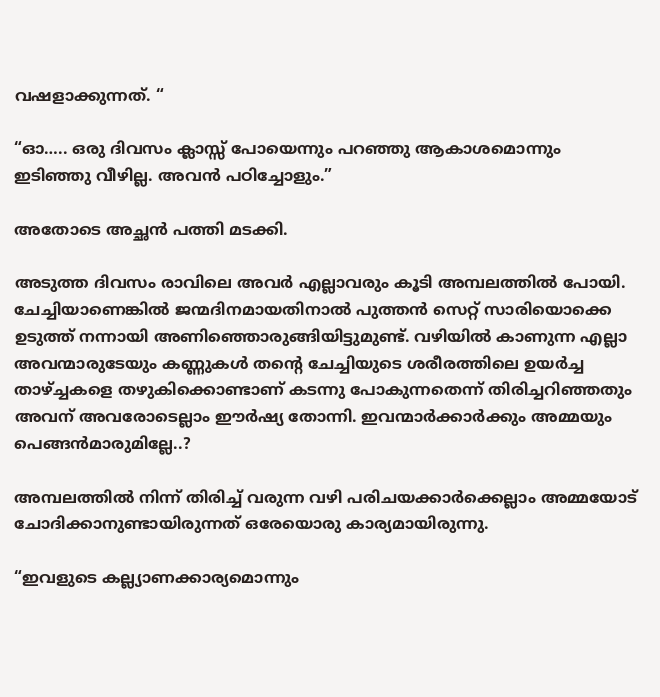വഷളാക്കുന്നത്. “

“ഓ….. ഒരു ദിവസം ക്ലാസ്സ് പോയെന്നും പറഞ്ഞു ആകാശമൊന്നും ഇടിഞ്ഞു വീഴില്ല. അവന്‍ പഠിച്ചോളും.”

അതോടെ അച്ഛന്‍ പത്തി മടക്കി.

അടുത്ത ദിവസം രാവിലെ അവര്‍ എല്ലാവരും കൂടി അമ്പലത്തില്‍ പോയി. ചേച്ചിയാണെങ്കിൽ ജന്മദിനമായതിനാൽ പുത്തൻ സെറ്റ് സാരിയൊക്കെ ഉടുത്ത് നന്നായി അണിഞ്ഞൊരുങ്ങിയിട്ടുമുണ്ട്. വഴിയിൽ കാണുന്ന എല്ലാ അവന്മാരുടേയും കണ്ണുകൾ തന്‍റെ ചേച്ചിയുടെ ശരീരത്തിലെ ഉയർച്ച താഴ്ച്ചകളെ തഴുകിക്കൊണ്ടാണ് കടന്നു പോകുന്നതെന്ന് തിരിച്ചറിഞ്ഞതും അവന് അവരോടെല്ലാം ഈർഷ്യ തോന്നി. ഇവന്മാർക്കാർക്കും അമ്മയും പെങ്ങൻമാരുമില്ലേ..?

അമ്പലത്തിൽ നിന്ന് തിരിച്ച് വരുന്ന വഴി പരിചയക്കാർക്കെല്ലാം അമ്മയോട് ചോദിക്കാനുണ്ടായിരുന്നത് ഒരേയൊരു കാര്യമായിരുന്നു.

“ഇവളുടെ കല്ല്യാണക്കാര്യമൊന്നും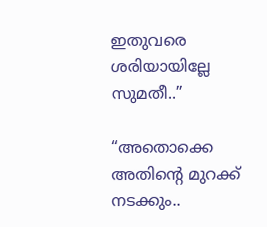ഇതുവരെ ശരിയായില്ലേ സുമതീ..”

“അതൊക്കെ അതിന്‍റെ മുറക്ക് നടക്കും..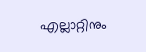എല്ലാറ്റിനും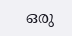ഒരു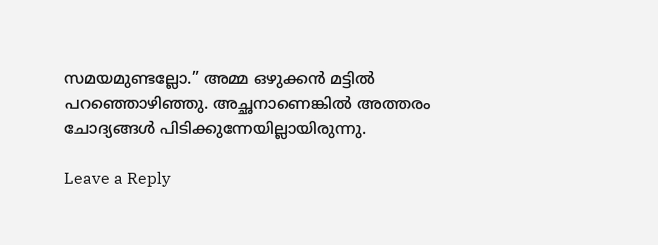സമയമുണ്ടല്ലോ.” അമ്മ ഒഴുക്കൻ മട്ടിൽ പറഞ്ഞൊഴിഞ്ഞു. അച്ഛനാണെങ്കിൽ അത്തരം ചോദ്യങ്ങൾ പിടിക്കുന്നേയില്ലായിരുന്നു.

Leave a Reply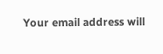Your email address will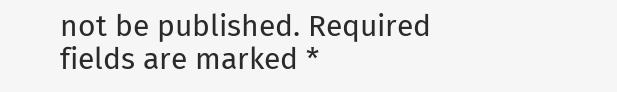not be published. Required fields are marked *